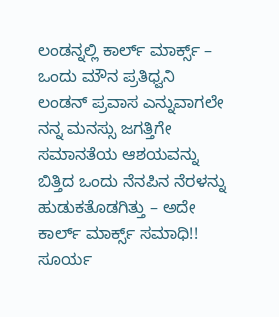ಲಂಡನ್ನಲ್ಲಿ ಕಾರ್ಲ್ ಮಾರ್ಕ್ಸ್ – ಒಂದು ಮೌನ ಪ್ರತಿಧ್ವನಿ
ಲಂಡನ್ ಪ್ರವಾಸ ಎನ್ನುವಾಗಲೇ ನನ್ನ ಮನಸ್ಸು ಜಗತ್ತಿಗೇ ಸಮಾನತೆಯ ಆಶಯವನ್ನು ಬಿತ್ತಿದ ಒಂದು ನೆನಪಿನ ನೆರಳನ್ನು ಹುಡುಕತೊಡಗಿತ್ತು – ಅದೇ ಕಾರ್ಲ್ ಮಾರ್ಕ್ಸ್ ಸಮಾಧಿ!! ಸೂರ್ಯ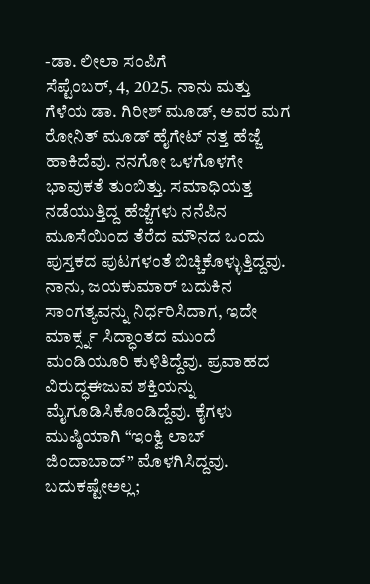-ಡಾ. ಲೀಲಾ ಸಂಪಿಗೆ
ಸೆಪ್ಟೆಂಬರ್, 4, 2025. ನಾನು ಮತ್ತು ಗೆಳೆಯ ಡಾ. ಗಿರೀಶ್ ಮೂಡ್, ಅವರ ಮಗ ರೋನಿತ್ ಮೂಡ್ ಹೈಗೇಟ್ ನತ್ತ ಹೆಜ್ಜೆ ಹಾಕಿದೆವು. ನನಗೋ ಒಳಗೊಳಗೇ ಭಾವುಕತೆ ತುಂಬಿತ್ತು. ಸಮಾಧಿಯತ್ತ ನಡೆಯುತ್ತಿದ್ದ ಹೆಜ್ಜೆಗಳು ನನೆಪಿನ ಮೂಸೆಯಿಂದ ತೆರೆದ ಮೌನದ ಒಂದು ಪುಸ್ತಕದ ಪುಟಗಳಂತೆ ಬಿಚ್ಚಿಕೊಳ್ಳುತ್ತಿದ್ದವು.
ನಾನು, ಜಯಕುಮಾರ್ ಬದುಕಿನ ಸಾಂಗತ್ಯವನ್ನು ನಿರ್ಧರಿಸಿದಾಗ, ಇದೇ ಮಾರ್ಕ್ಸ್ನ ಸಿದ್ಧಾಂತದ ಮುಂದೆ ಮಂಡಿಯೂರಿ ಕುಳಿತಿದ್ದೆವು. ಪ್ರವಾಹದ ವಿರುದ್ಧಈಜುವ ಶಕ್ತಿಯನ್ನು ಮೈಗೂಡಿಸಿಕೊಂಡಿದ್ದೆವು. ಕೈಗಳು ಮುಷ್ಠಿಯಾಗಿ “ಇಂಕ್ವಿ ಲಾಬ್ ಜಿಂದಾಬಾದ್” ಮೊಳಗಿಸಿದ್ದವು. ಬದುಕಷ್ಟೇಅಲ್ಲ;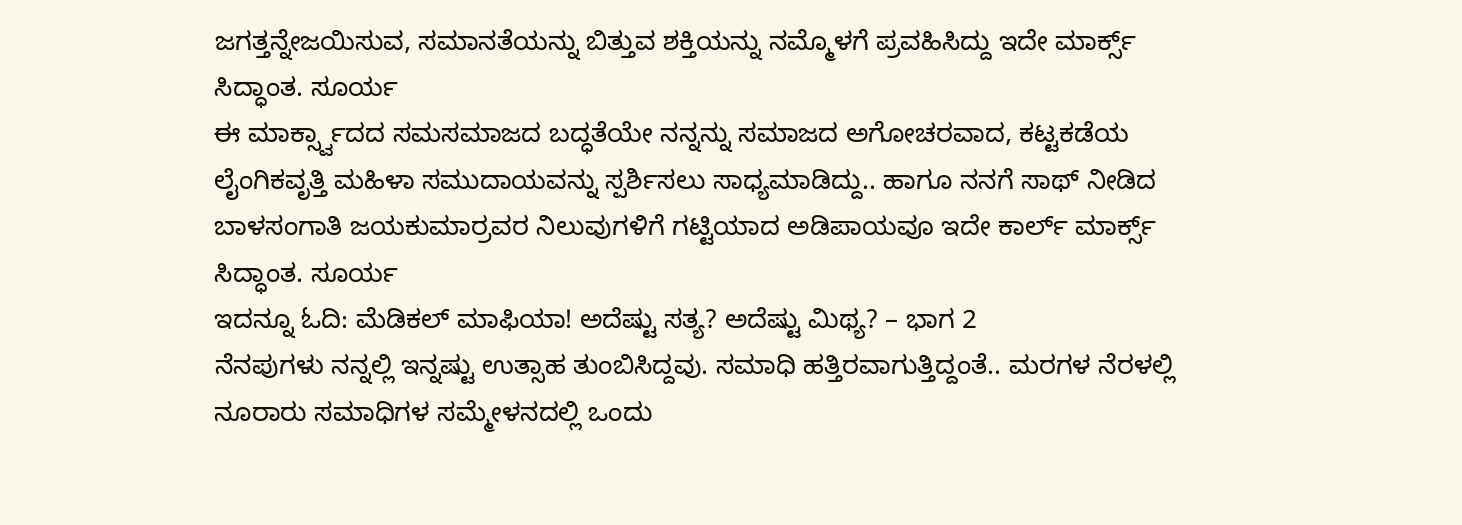ಜಗತ್ತನ್ನೇಜಯಿಸುವ, ಸಮಾನತೆಯನ್ನು ಬಿತ್ತುವ ಶಕ್ತಿಯನ್ನು ನಮ್ಮೊಳಗೆ ಪ್ರವಹಿಸಿದ್ದು ಇದೇ ಮಾರ್ಕ್ಸ್ ಸಿದ್ಧಾಂತ. ಸೂರ್ಯ
ಈ ಮಾರ್ಕ್ಸ್ವಾದದ ಸಮಸಮಾಜದ ಬದ್ಧತೆಯೇ ನನ್ನನ್ನು ಸಮಾಜದ ಅಗೋಚರವಾದ, ಕಟ್ಟಕಡೆಯ ಲೈಂಗಿಕವೃತ್ತಿ ಮಹಿಳಾ ಸಮುದಾಯವನ್ನು ಸ್ಪರ್ಶಿಸಲು ಸಾಧ್ಯಮಾಡಿದ್ದು.. ಹಾಗೂ ನನಗೆ ಸಾಥ್ ನೀಡಿದ ಬಾಳಸಂಗಾತಿ ಜಯಕುಮಾರ್ರವರ ನಿಲುವುಗಳಿಗೆ ಗಟ್ಟಿಯಾದ ಅಡಿಪಾಯವೂ ಇದೇ ಕಾರ್ಲ್ ಮಾರ್ಕ್ಸ್ ಸಿದ್ಧಾಂತ. ಸೂರ್ಯ
ಇದನ್ನೂ ಓದಿ: ಮೆಡಿಕಲ್ ಮಾಫಿಯಾ! ಅದೆಷ್ಟು ಸತ್ಯ? ಅದೆಷ್ಟು ಮಿಥ್ಯ? – ಭಾಗ 2
ನೆನಪುಗಳು ನನ್ನಲ್ಲಿ ಇನ್ನಷ್ಟು ಉತ್ಸಾಹ ತುಂಬಿಸಿದ್ದವು. ಸಮಾಧಿ ಹತ್ತಿರವಾಗುತ್ತಿದ್ದಂತೆ.. ಮರಗಳ ನೆರಳಲ್ಲಿ ನೂರಾರು ಸಮಾಧಿಗಳ ಸಮ್ಮೇಳನದಲ್ಲಿ ಒಂದು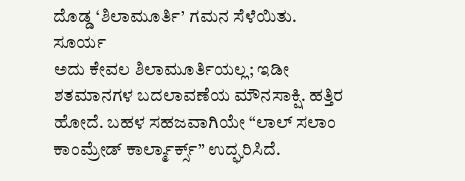ದೊಡ್ಡ ‘ಶಿಲಾಮೂರ್ತಿ’ ಗಮನ ಸೆಳೆಯಿತು. ಸೂರ್ಯ
ಅದು ಕೇವಲ ಶಿಲಾಮೂರ್ತಿಯಲ್ಲ; ಇಡೀ ಶತಮಾನಗಳ ಬದಲಾವಣೆಯ ಮೌನಸಾಕ್ಷಿ. ಹತ್ತಿರ ಹೋದೆ. ಬಹಳ ಸಹಜವಾಗಿಯೇ “ಲಾಲ್ ಸಲಾಂ ಕಾಂಮ್ರೇಡ್ ಕಾರ್ಲ್ಮಾರ್ಕ್ಸ್” ಉದ್ಘರಿಸಿದೆ.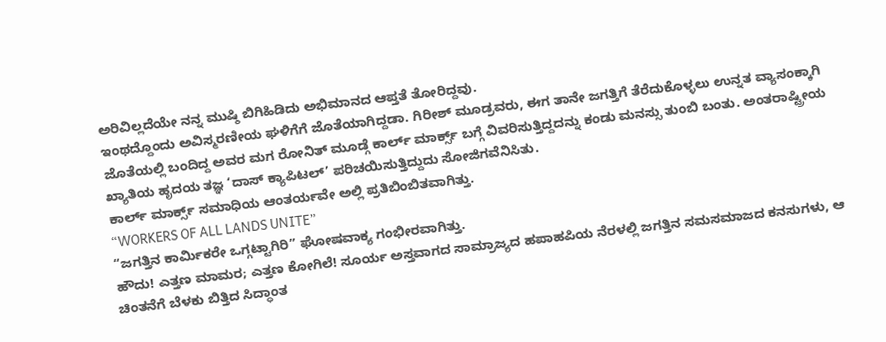ಅರಿವಿಲ್ಲದೆಯೇ ನನ್ನ ಮುಷ್ಠಿ ಬಿಗಿಹಿಡಿದು ಅಭಿಮಾನದ ಆಪ್ತತೆ ತೋರಿದ್ದವು.
ಇಂಥದ್ದೊಂದು ಅವಿಸ್ಮರಣೀಯ ಘಳಿಗೆಗೆ ಜೊತೆಯಾಗಿದ್ದಡಾ. ಗಿರೀಶ್ ಮೂಡ್ರವರು, ಈಗ ತಾನೇ ಜಗತ್ತಿಗೆ ತೆರೆದುಕೊಳ್ಳಲು ಉನ್ನತ ವ್ಯಾಸಂಕ್ಕಾಗಿ ಜೊತೆಯಲ್ಲಿ ಬಂದಿದ್ದ ಅವರ ಮಗ ರೋನಿತ್ ಮೂಡ್ಗೆ ಕಾರ್ಲ್ ಮಾರ್ಕ್ಸ್ ಬಗ್ಗೆ ವಿವರಿಸುತ್ತಿದ್ದದನ್ನು ಕಂಡು ಮನಸ್ಸು ತುಂಬಿ ಬಂತು. ಅಂತರಾಷ್ಟ್ರೀಯ ಖ್ಯಾತಿಯ ಹೃದಯ ತಜ್ಞ ‘ದಾಸ್ ಕ್ಯಾಪಿಟಲ್’ ಪರಿಚಯಿಸುತ್ತಿದ್ದುದು ಸೋಜಿಗವೆನಿಸಿತು.
ಕಾರ್ಲ್ ಮಾರ್ಕ್ಸ್ ಸಮಾಧಿಯ ಆಂತರ್ಯವೇ ಅಲ್ಲಿ ಪ್ರತಿಬಿಂಬಿತವಾಗಿತ್ತು.
“WORKERS OF ALL LANDS UNITE”
“ಜಗತ್ತಿನ ಕಾರ್ಮಿಕರೇ ಒಗ್ಗಟ್ಟಾಗಿರಿ” ಘೋಷವಾಕ್ಯ ಗಂಭೀರವಾಗಿತ್ತು.
ಹೌದು! ಎತ್ತಣ ಮಾಮರ; ಎತ್ತಣ ಕೋಗಿಲೆ! ಸೂರ್ಯ ಅಸ್ತವಾಗದ ಸಾಮ್ರಾಜ್ಯದ ಹಪಾಹಪಿಯ ನೆರಳಲ್ಲಿ ಜಗತ್ತಿನ ಸಮಸಮಾಜದ ಕನಸುಗಳು, ಆ ಚಿಂತನೆಗೆ ಬೆಳಕು ಬಿತ್ತಿದ ಸಿದ್ಧಾಂತ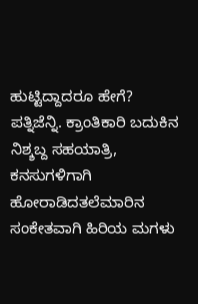ಹುಟ್ಟಿದ್ದಾದರೂ ಹೇಗೆ?
ಪತ್ನಿಜೆನ್ನಿ. ಕ್ರಾಂತಿಕಾರಿ ಬದುಕಿನ ನಿಶ್ಶಬ್ದ ಸಹಯಾತ್ರಿ, ಕನಸುಗಳಿಗಾಗಿ ಹೋರಾಡಿದತಲೆಮಾರಿನ ಸಂಕೇತವಾಗಿ ಹಿರಿಯ ಮಗಳು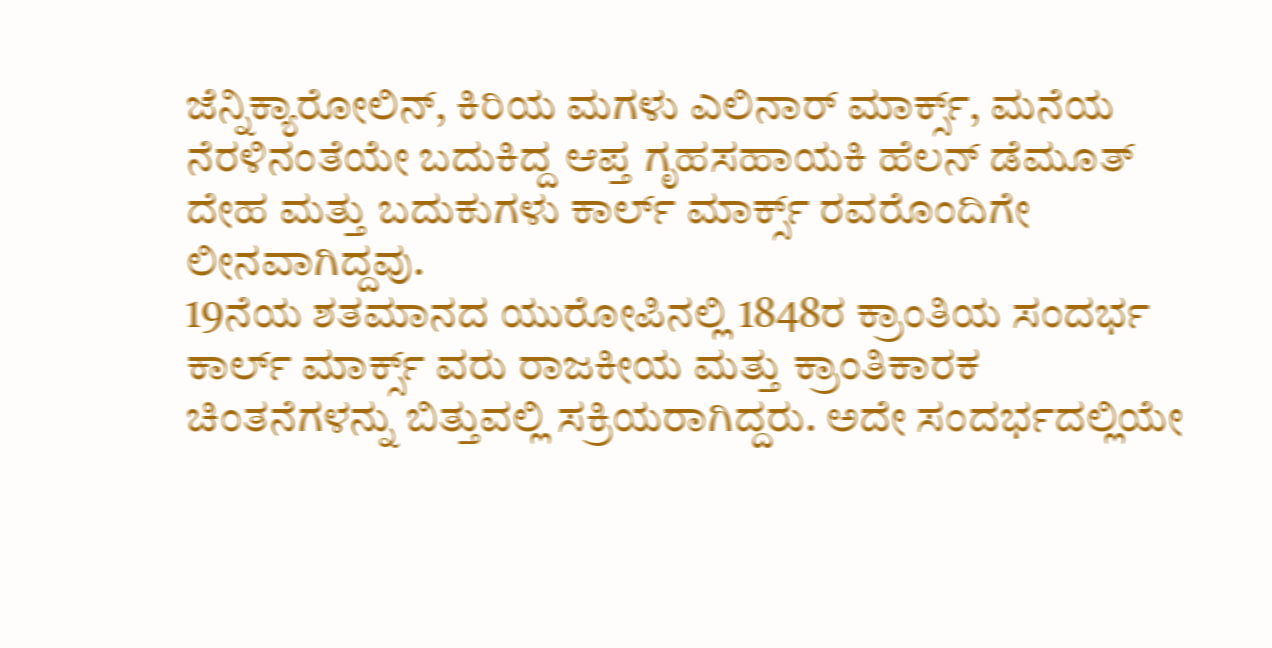ಜೆನ್ನಿಕ್ಯಾರೋಲಿನ್, ಕಿರಿಯ ಮಗಳು ಎಲಿನಾರ್ ಮಾರ್ಕ್ಸ್, ಮನೆಯ ನೆರಳಿನಂತೆಯೇ ಬದುಕಿದ್ದ ಆಪ್ತ ಗೃಹಸಹಾಯಕಿ ಹೆಲನ್ ಡೆಮೂತ್ ದೇಹ ಮತ್ತು ಬದುಕುಗಳು ಕಾರ್ಲ್ ಮಾರ್ಕ್ಸ್ ರವರೊಂದಿಗೇ ಲೀನವಾಗಿದ್ದವು.
19ನೆಯ ಶತಮಾನದ ಯುರೋಪಿನಲ್ಲಿ 1848ರ ಕ್ರಾಂತಿಯ ಸಂದರ್ಭ ಕಾರ್ಲ್ ಮಾರ್ಕ್ಸ್ ವರು ರಾಜಕೀಯ ಮತ್ತು ಕ್ರಾಂತಿಕಾರಕ ಚಿಂತನೆಗಳನ್ನು ಬಿತ್ತುವಲ್ಲಿ ಸಕ್ರಿಯರಾಗಿದ್ದರು. ಅದೇ ಸಂದರ್ಭದಲ್ಲಿಯೇ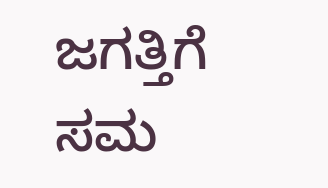ಜಗತ್ತಿಗೆ ಸಮ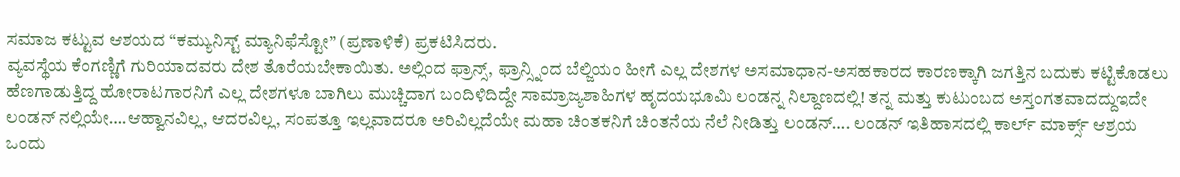ಸಮಾಜ ಕಟ್ಟುವ ಆಶಯದ “ಕಮ್ಯುನಿಸ್ಟ್ ಮ್ಯಾನಿಫೆಸ್ಟೋ” (ಪ್ರಣಾಳಿಕೆ) ಪ್ರಕಟಿಸಿದರು.
ವ್ಯವಸ್ಥೆಯ ಕೆಂಗಣ್ಣಿಗೆ ಗುರಿಯಾದವರು ದೇಶ ತೊರೆಯಬೇಕಾಯಿತು. ಅಲ್ಲಿಂದ ಫ್ರಾನ್ಸ್, ಫ್ರಾನ್ಸ್ನಿಂದ ಬೆಲ್ಜಿಯಂ ಹೀಗೆ ಎಲ್ಲ ದೇಶಗಳ ಅಸಮಾಧಾನ-ಅಸಹಕಾರದ ಕಾರಣಕ್ಕಾಗಿ ಜಗತ್ತಿನ ಬದುಕು ಕಟ್ಟಿಕೊಡಲು ಹೆಣಗಾಡುತ್ತಿದ್ದ ಹೋರಾಟಗಾರನಿಗೆ ಎಲ್ಲ ದೇಶಗಳೂ ಬಾಗಿಲು ಮುಚ್ಚಿದಾಗ ಬಂದಿಳಿದಿದ್ದೇ ಸಾಮ್ರಾಜ್ಯಶಾಹಿಗಳ ಹೃದಯಭೂಮಿ ಲಂಡನ್ನ ನಿಲ್ದಾಣದಲ್ಲಿ! ತನ್ನ ಮತ್ತು ಕುಟುಂಬದ ಅಸ್ತಂಗತವಾದದ್ದುಇದೇ ಲಂಡನ್ ನಲ್ಲಿಯೇ….ಆಹ್ವಾನವಿಲ್ಲ, ಆದರವಿಲ್ಲ, ಸಂಪತ್ತೂ ಇಲ್ಲವಾದರೂ ಅರಿವಿಲ್ಲದೆಯೇ ಮಹಾ ಚಿಂತಕನಿಗೆ ಚಿಂತನೆಯ ನೆಲೆ ನೀಡಿತ್ತು ಲಂಡನ್…. ಲಂಡನ್ ಇತಿಹಾಸದಲ್ಲಿ ಕಾರ್ಲ್ ಮಾರ್ಕ್ಸ್ ಆಶ್ರಯ ಒಂದು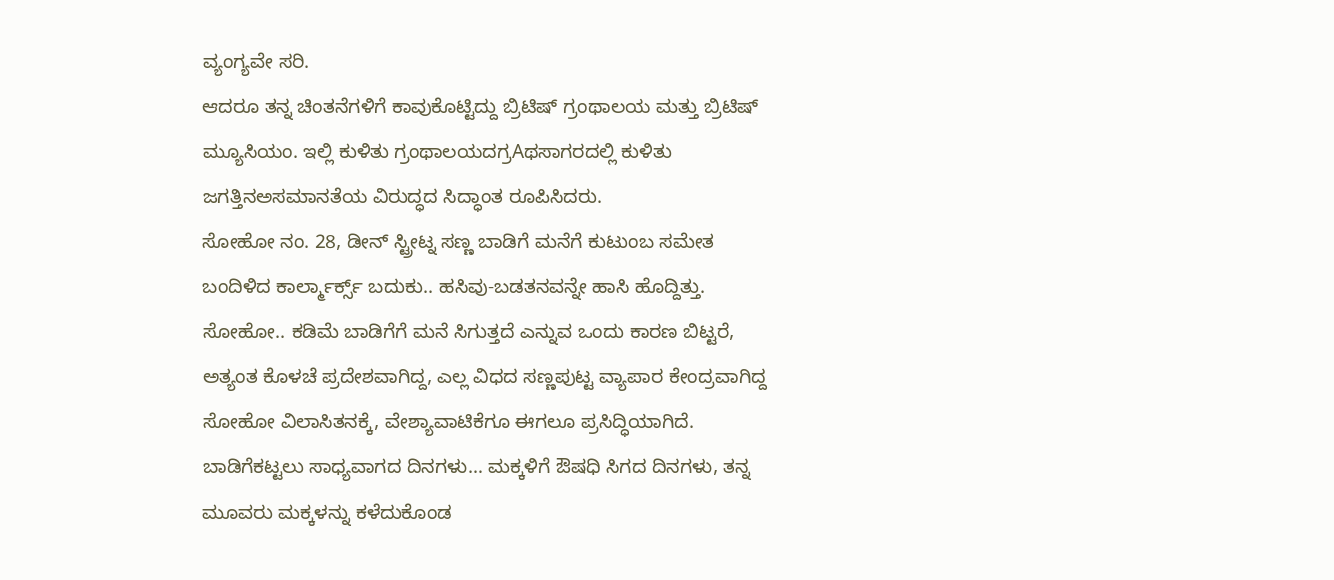ವ್ಯಂಗ್ಯವೇ ಸರಿ.
ಆದರೂ ತನ್ನ ಚಿಂತನೆಗಳಿಗೆ ಕಾವುಕೊಟ್ಟಿದ್ದು ಬ್ರಿಟಿಷ್ ಗ್ರಂಥಾಲಯ ಮತ್ತು ಬ್ರಿಟಿಷ್ ಮ್ಯೂಸಿಯಂ. ಇಲ್ಲಿ ಕುಳಿತು ಗ್ರಂಥಾಲಯದಗ್ರAಥಸಾಗರದಲ್ಲಿ ಕುಳಿತು ಜಗತ್ತಿನಅಸಮಾನತೆಯ ವಿರುದ್ಧದ ಸಿದ್ಧಾಂತ ರೂಪಿಸಿದರು.
ಸೋಹೋ ನಂ. 28, ಡೀನ್ ಸ್ಟ್ರೀಟ್ನ ಸಣ್ಣ ಬಾಡಿಗೆ ಮನೆಗೆ ಕುಟುಂಬ ಸಮೇತ ಬಂದಿಳಿದ ಕಾರ್ಲ್ಮಾರ್ಕ್ಸ್ ಬದುಕು.. ಹಸಿವು-ಬಡತನವನ್ನೇ ಹಾಸಿ ಹೊದ್ದಿತ್ತು.
ಸೋಹೋ.. ಕಡಿಮೆ ಬಾಡಿಗೆಗೆ ಮನೆ ಸಿಗುತ್ತದೆ ಎನ್ನುವ ಒಂದು ಕಾರಣ ಬಿಟ್ಟರೆ, ಅತ್ಯಂತ ಕೊಳಚೆ ಪ್ರದೇಶವಾಗಿದ್ದ, ಎಲ್ಲ ವಿಧದ ಸಣ್ಣಪುಟ್ಟ ವ್ಯಾಪಾರ ಕೇಂದ್ರವಾಗಿದ್ದ ಸೋಹೋ ವಿಲಾಸಿತನಕ್ಕೆ, ವೇಶ್ಯಾವಾಟಿಕೆಗೂ ಈಗಲೂ ಪ್ರಸಿದ್ಧಿಯಾಗಿದೆ.
ಬಾಡಿಗೆಕಟ್ಟಲು ಸಾಧ್ಯವಾಗದ ದಿನಗಳು… ಮಕ್ಕಳಿಗೆ ಔಷಧಿ ಸಿಗದ ದಿನಗಳು, ತನ್ನ ಮೂವರು ಮಕ್ಕಳನ್ನು ಕಳೆದುಕೊಂಡ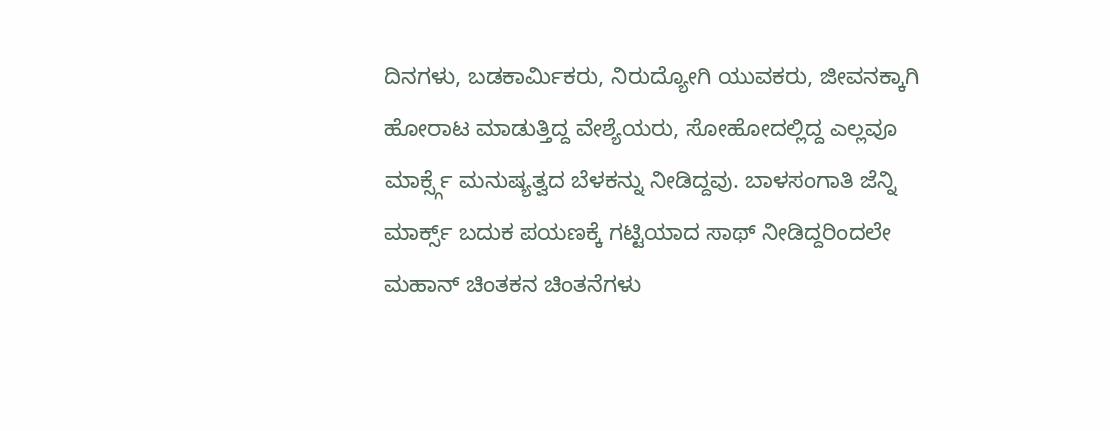ದಿನಗಳು, ಬಡಕಾರ್ಮಿಕರು, ನಿರುದ್ಯೋಗಿ ಯುವಕರು, ಜೀವನಕ್ಕಾಗಿ ಹೋರಾಟ ಮಾಡುತ್ತಿದ್ದ ವೇಶ್ಯೆಯರು, ಸೋಹೋದಲ್ಲಿದ್ದ ಎಲ್ಲವೂ ಮಾರ್ಕ್ಸ್ಗೆ ಮನುಷ್ಯತ್ವದ ಬೆಳಕನ್ನು ನೀಡಿದ್ದವು. ಬಾಳಸಂಗಾತಿ ಜೆನ್ನಿ ಮಾರ್ಕ್ಸ್ ಬದುಕ ಪಯಣಕ್ಕೆ ಗಟ್ಟಿಯಾದ ಸಾಥ್ ನೀಡಿದ್ದರಿಂದಲೇ ಮಹಾನ್ ಚಿಂತಕನ ಚಿಂತನೆಗಳು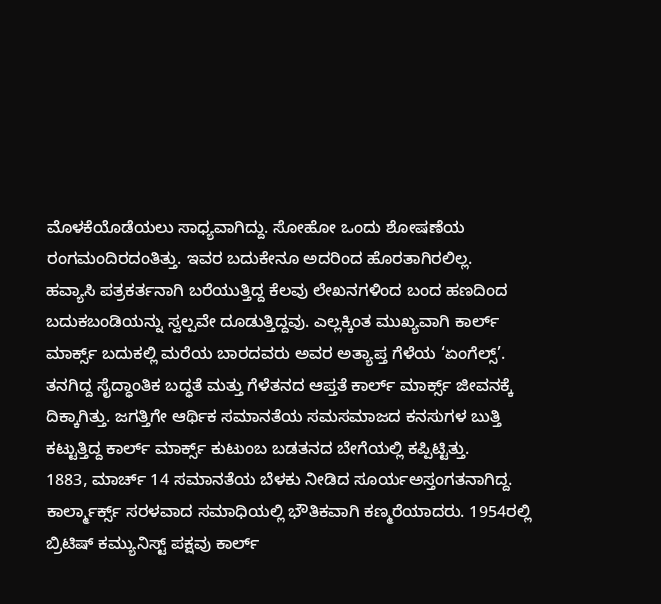ಮೊಳಕೆಯೊಡೆಯಲು ಸಾಧ್ಯವಾಗಿದ್ದು. ಸೋಹೋ ಒಂದು ಶೋಷಣೆಯ ರಂಗಮಂದಿರದಂತಿತ್ತು. ಇವರ ಬದುಕೇನೂ ಅದರಿಂದ ಹೊರತಾಗಿರಲಿಲ್ಲ.
ಹವ್ಯಾಸಿ ಪತ್ರಕರ್ತನಾಗಿ ಬರೆಯುತ್ತಿದ್ದ ಕೆಲವು ಲೇಖನಗಳಿಂದ ಬಂದ ಹಣದಿಂದ ಬದುಕಬಂಡಿಯನ್ನು ಸ್ವಲ್ಪವೇ ದೂಡುತ್ತಿದ್ದವು. ಎಲ್ಲಕ್ಕಿಂತ ಮುಖ್ಯವಾಗಿ ಕಾರ್ಲ್ ಮಾರ್ಕ್ಸ್ ಬದುಕಲ್ಲಿ ಮರೆಯ ಬಾರದವರು ಅವರ ಅತ್ಯಾಪ್ತ ಗೆಳೆಯ ‘ಏಂಗೆಲ್ಸ್’. ತನಗಿದ್ದ ಸೈದ್ಧಾಂತಿಕ ಬದ್ಧತೆ ಮತ್ತು ಗೆಳೆತನದ ಆಪ್ತತೆ ಕಾರ್ಲ್ ಮಾರ್ಕ್ಸ್ ಜೀವನಕ್ಕೆ ದಿಕ್ಕಾಗಿತ್ತು. ಜಗತ್ತಿಗೇ ಆರ್ಥಿಕ ಸಮಾನತೆಯ ಸಮಸಮಾಜದ ಕನಸುಗಳ ಬುತ್ತಿ ಕಟ್ಟುತ್ತಿದ್ದ ಕಾರ್ಲ್ ಮಾರ್ಕ್ಸ್ ಕುಟುಂಬ ಬಡತನದ ಬೇಗೆಯಲ್ಲಿ ಕಪ್ಪಿಟ್ಟಿತ್ತು.
1883, ಮಾರ್ಚ್ 14 ಸಮಾನತೆಯ ಬೆಳಕು ನೀಡಿದ ಸೂರ್ಯಅಸ್ತಂಗತನಾಗಿದ್ದ. ಕಾರ್ಲ್ಮಾರ್ಕ್ಸ್ ಸರಳವಾದ ಸಮಾಧಿಯಲ್ಲಿ ಭೌತಿಕವಾಗಿ ಕಣ್ಮರೆಯಾದರು. 1954ರಲ್ಲಿ ಬ್ರಿಟಿಷ್ ಕಮ್ಯುನಿಸ್ಟ್ ಪಕ್ಷವು ಕಾರ್ಲ್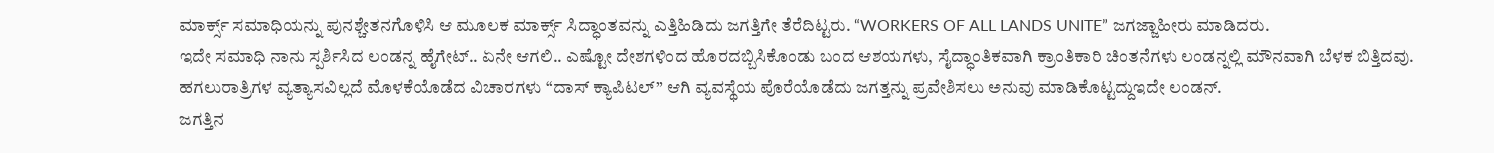ಮಾರ್ಕ್ಸ್ ಸಮಾಧಿಯನ್ನು ಪುನಶ್ಚೇತನಗೊಳಿಸಿ ಆ ಮೂಲಕ ಮಾರ್ಕ್ಸ್ ಸಿದ್ಧಾಂತವನ್ನು ಎತ್ತಿಹಿಡಿದು ಜಗತ್ತಿಗೇ ತೆರೆದಿಟ್ಟರು. “WORKERS OF ALL LANDS UNITE” ಜಗಜ್ಜಾಹೀರು ಮಾಡಿದರು.
ಇದೇ ಸಮಾಧಿ ನಾನು ಸ್ಪರ್ಶಿಸಿದ ಲಂಡನ್ನ ಹೈಗೇಟ್.. ಏನೇ ಆಗಲಿ.. ಎಷ್ಟೋ ದೇಶಗಳಿಂದ ಹೊರದಬ್ಬಿಸಿಕೊಂಡು ಬಂದ ಆಶಯಗಳು, ಸೈದ್ಧಾಂತಿಕವಾಗಿ ಕ್ರಾಂತಿಕಾರಿ ಚಿಂತನೆಗಳು ಲಂಡನ್ನಲ್ಲಿ ಮೌನವಾಗಿ ಬೆಳಕ ಬಿತ್ತಿದವು. ಹಗಲುರಾತ್ರಿಗಳ ವ್ಯತ್ಯಾಸವಿಲ್ಲದೆ ಮೊಳಕೆಯೊಡೆದ ವಿಚಾರಗಳು “ದಾಸ್ ಕ್ಯಾಪಿಟಲ್” ಆಗಿ ವ್ಯವಸ್ಥೆಯ ಪೊರೆಯೊಡೆದು ಜಗತ್ತನ್ನು ಪ್ರವೇಶಿಸಲು ಅನುವು ಮಾಡಿಕೊಟ್ಟದ್ದುಇದೇ ಲಂಡನ್.
ಜಗತ್ತಿನ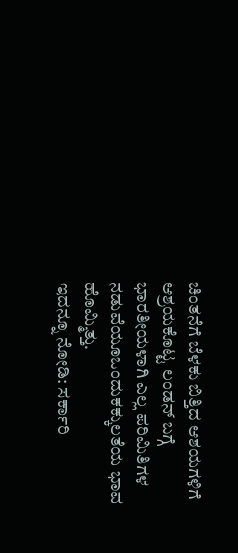ಚಿಂತನೆಗೆ ಬೆಳಕು ಬಿತ್ತಿದ ಆಶಯಗಳಿಗೆ ಆಶ್ರಯಕೊಟ್ಟ ಲಂಡನ್ ಬಗ್ಗೆ ಭಾರತೀಯಳಾಗಿ ಎಲ್ಲ ಪರಿಮಿತಿಗಳ ನಡುವೆಯೂಒಂದುಕಕ್ಕುಲತೆಯ ಭಾವ ಹೊಮ್ಮಿತ್ತು.
ಇದನ್ನೂ ನೋಡಿ: ಸರ್ಕಾರಿ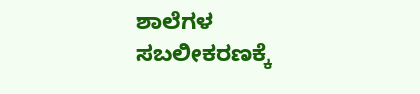ಶಾಲೆಗಳ ಸಬಲೀಕರಣಕ್ಕೆ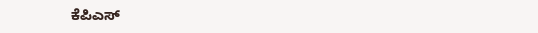ಕೆಪಿಎಸ್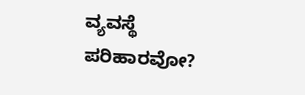ವ್ಯವಸ್ಥೆ ಪರಿಹಾರವೋ?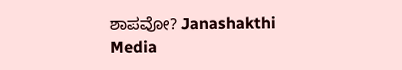ಶಾಪವೋ? Janashakthi Media